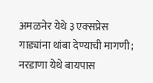अमळनेर येथे ३ एक्सप्रेस गाड्यांना थांबा देण्याची मागणी; नरडाणा येथे बायपास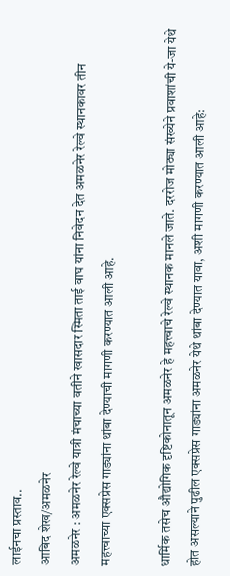लाईनचा प्रस्ताव..
आबिद शेख/अमळनेर
अमळनेर : अमळनेर रेल्वे यात्री मंचाच्या वतीने खासदार स्मिता ताई वाघ यांना निवेदन देत अमळनेर रेल्वे स्थानकावर तीन महत्त्वाच्या एक्सप्रेस गाड्यांना थांबा देण्याची मागणी करण्यात आली आहे.

धार्मिक तसेच औद्योगिक दृष्टिकोनातून अमळनेर हे महत्त्वाचे रेल्वे स्थानक मानले जाते. दररोज मोठ्या संख्येने प्रवाशांची ये-जा येथे होत असल्याने पुढील एक्सप्रेस गाड्यांना अमळनेर येथे थांबा देण्यात यावा, अशी मागणी करण्यात आली आहे: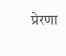प्रेरणा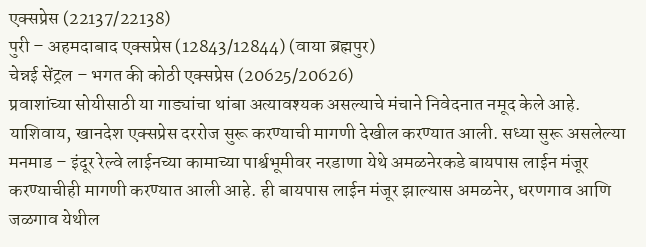एक्सप्रेस (22137/22138)
पुरी – अहमदाबाद एक्सप्रेस (12843/12844) (वाया ब्रह्मपुर)
चेन्नई सेंट्रल – भगत की कोठी एक्सप्रेस (20625/20626)
प्रवाशांच्या सोयीसाठी या गाड्यांचा थांबा अत्यावश्यक असल्याचे मंचाने निवेदनात नमूद केले आहे.
याशिवाय, खानदेश एक्सप्रेस दररोज सुरू करण्याची मागणी देखील करण्यात आली. सध्या सुरू असलेल्या मनमाड – इंदूर रेल्वे लाईनच्या कामाच्या पार्श्वभूमीवर नरडाणा येथे अमळनेरकडे बायपास लाईन मंजूर करण्याचीही मागणी करण्यात आली आहे. ही बायपास लाईन मंजूर झाल्यास अमळनेर, धरणगाव आणि जळगाव येथील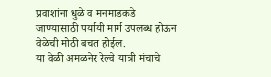प्रवाशांना धुळे व मनमाडकडे जाण्यासाठी पर्यायी मार्ग उपलब्ध होऊन वेळेची मोठी बचत होईल.
या वेळी अमळनेर रेल्वे यात्री मंचाचे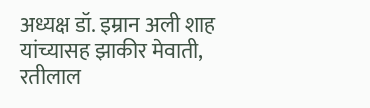अध्यक्ष डॉ. इम्रान अली शाह यांच्यासह झाकीर मेवाती, रतीलाल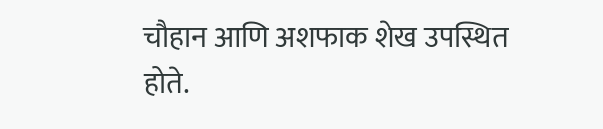चौहान आणि अशफाक शेख उपस्थित होते.